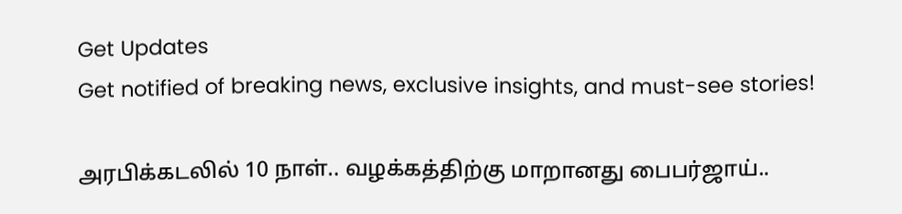Get Updates
Get notified of breaking news, exclusive insights, and must-see stories!

அரபிக்கடலில் 10 நாள்.. வழக்கத்திற்கு மாறானது பைபர்ஜாய்..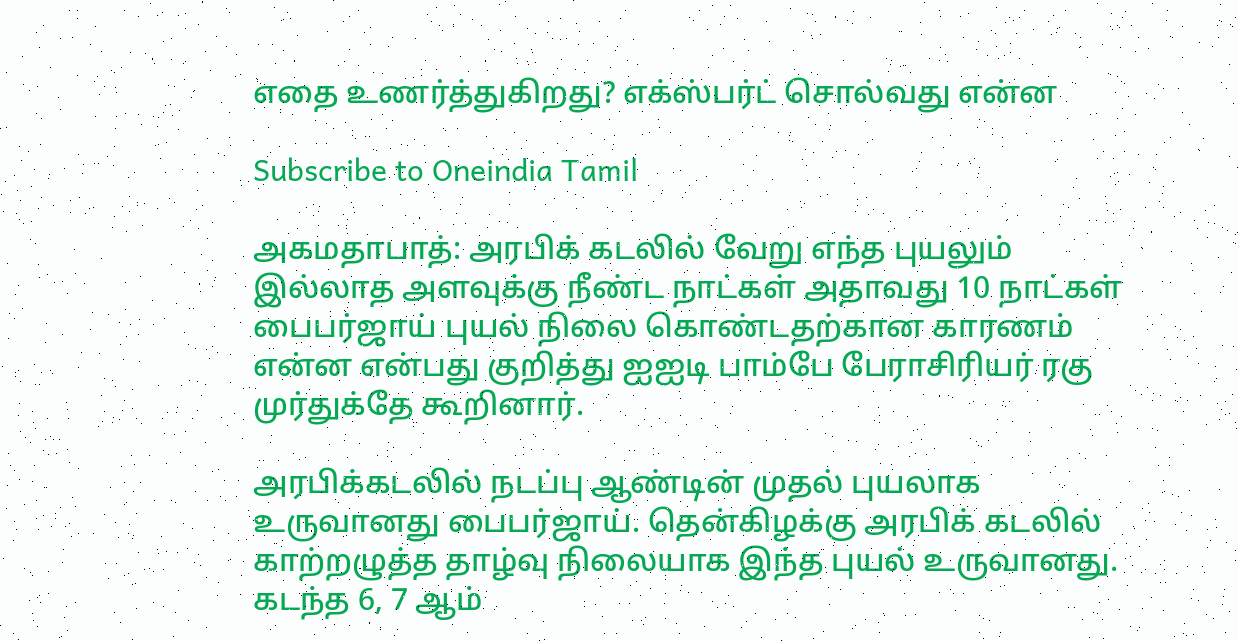எதை உணர்த்துகிறது? எக்ஸ்பர்ட் சொல்வது என்ன

Subscribe to Oneindia Tamil

அகமதாபாத்: அரபிக் கடலில் வேறு எந்த புயலும் இல்லாத அளவுக்கு நீண்ட நாட்கள் அதாவது 10 நாட்கள் பைபர்ஜாய் புயல் நிலை கொண்டதற்கான காரணம் என்ன என்பது குறித்து ஐஐடி பாம்பே பேராசிரியர் ரகு முர்துக்தே கூறினார்.

அரபிக்கடலில் நடப்பு ஆண்டின் முதல் புயலாக உருவானது பைபர்ஜாய். தென்கிழக்கு அரபிக் கடலில் காற்றழுத்த தாழ்வு நிலையாக இந்த புயல் உருவானது. கடந்த 6, 7 ஆம்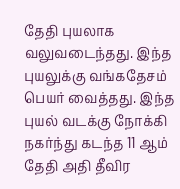தேதி புயலாக வலுவடைந்தது. இந்த புயலுக்கு வங்கதேசம் பெயர் வைத்தது. இந்த புயல் வடக்கு நோக்கி நகர்ந்து கடந்த 11 ஆம் தேதி அதி தீவிர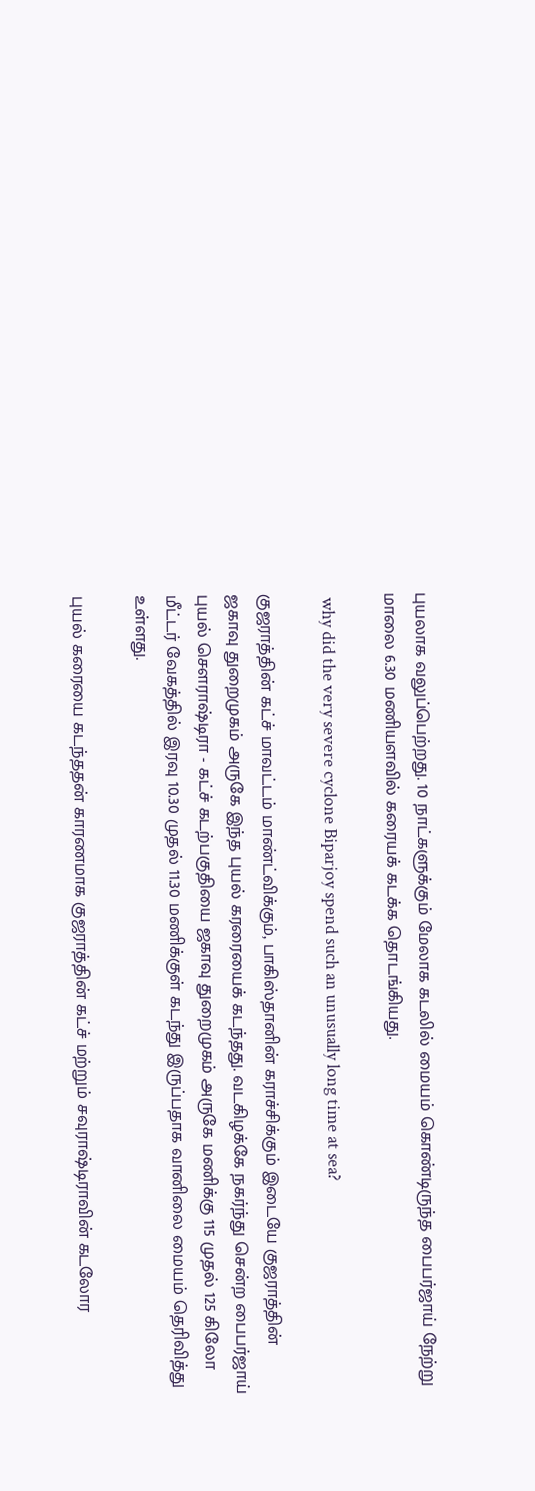புயலாக வலுப்பெற்றது. 10 நாட்களுக்கும் மேலாக கடலில் மையம் கொண்டிருந்த பைபர்ஜாய் நேற்று மாலை 6.30 மணியளவில் கரையக் கடக்க தொடங்கியது.

 why did the very severe cyclone Biparjoy spend such an unusually long time at sea?

குஜராத்தின் கட்ச் மாவட்டம் மாண்ட்விக்கும், பாகிஸ்தானின் கராச்சிக்கும் இடையே குஜராத்தின் ஜகாவு துறைமுகம் அருகே இந்த புயல் கரரையைக் கடந்தது. வடகிழக்கே நகர்ந்து சென்ற பைபர்ஜாய் புயல் சௌராஷ்டிரா - கட்ச் கடற்பகுதியை ஜகாவு துறைமுகம் அருகே மணிக்கு 115 முதல் 125 கிலோ மீட்டர் வேகத்தில் இரவு 10.30 முதல் 11.30 மணிக்குள் கடந்து இருப்பதாக வானிலை மையம் தெரிவித்து உள்ளது.

புயல் கரையை கடந்ததன் காரணமாக குஜராத்தின் கட்ச் மற்றும் சவுராஷ்டிராவின் கடலோர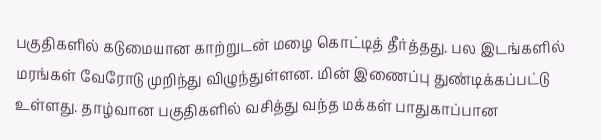பகுதிகளில் கடுமையான காற்றுடன் மழை கொட்டித் தீர்த்தது. பல இடங்களில் மரங்கள் வேரோடு முறிந்து விழுந்துள்ளன. மின் இணைப்பு துண்டிக்கப்பட்டு உள்ளது. தாழ்வான பகுதிகளில் வசித்து வந்த மக்கள் பாதுகாப்பான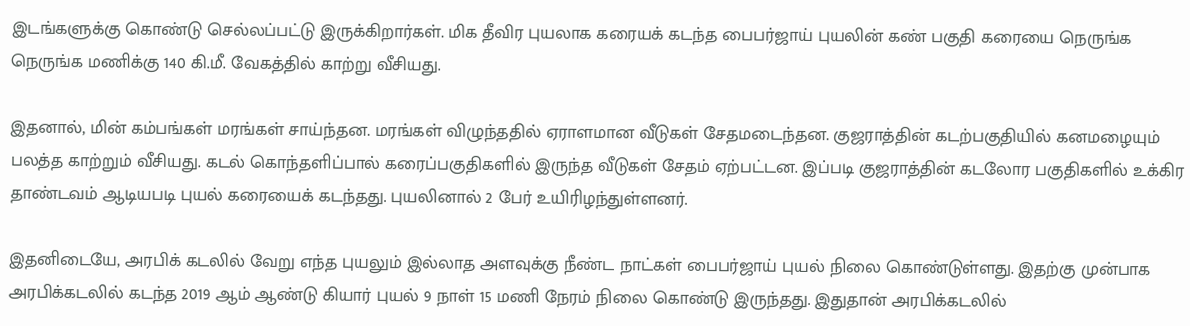இடங்களுக்கு கொண்டு செல்லப்பட்டு இருக்கிறார்கள். மிக தீவிர புயலாக கரையக் கடந்த பைபர்ஜாய் புயலின் கண் பகுதி கரையை நெருங்க நெருங்க மணிக்கு 140 கி.மீ. வேகத்தில் காற்று வீசியது.

இதனால், மின் கம்பங்கள் மரங்கள் சாய்ந்தன. மரங்கள் விழுந்ததில் ஏராளமான வீடுகள் சேதமடைந்தன. குஜராத்தின் கடற்பகுதியில் கனமழையும் பலத்த காற்றும் வீசியது. கடல் கொந்தளிப்பால் கரைப்பகுதிகளில் இருந்த வீடுகள் சேதம் ஏற்பட்டன. இப்படி குஜராத்தின் கடலோர பகுதிகளில் உக்கிர தாண்டவம் ஆடியபடி புயல் கரையைக் கடந்தது. புயலினால் 2 பேர் உயிரிழந்துள்ளனர்.

இதனிடையே, அரபிக் கடலில் வேறு எந்த புயலும் இல்லாத அளவுக்கு நீண்ட நாட்கள் பைபர்ஜாய் புயல் நிலை கொண்டுள்ளது. இதற்கு முன்பாக அரபிக்கடலில் கடந்த 2019 ஆம் ஆண்டு கியார் புயல் 9 நாள் 15 மணி நேரம் நிலை கொண்டு இருந்தது. இதுதான் அரபிக்கடலில்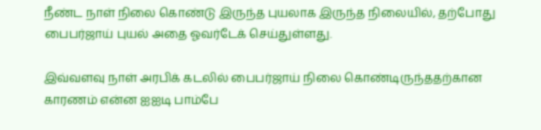நீண்ட நாள் நிலை கொண்டு இருந்த புயலாக இருந்த நிலையில், தற்போது பைபர்ஜாய் புயல் அதை ஓவர்டேக் செய்துள்ளது.

இவ்வளவு நாள் அரபிக் கடலில் பைபர்ஜாய் நிலை கொண்டிருந்ததற்கான காரணம் என்ன ஐஐடி பாம்பே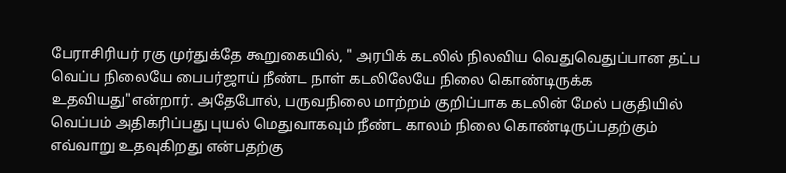பேராசிரியர் ரகு முர்துக்தே கூறுகையில், " அரபிக் கடலில் நிலவிய வெதுவெதுப்பான தட்ப வெப்ப நிலையே பைபர்ஜாய் நீண்ட நாள் கடலிலேயே நிலை கொண்டிருக்க உதவியது"என்றார். அதேபோல், பருவநிலை மாற்றம் குறிப்பாக கடலின் மேல் பகுதியில் வெப்பம் அதிகரிப்பது புயல் மெதுவாகவும் நீண்ட காலம் நிலை கொண்டிருப்பதற்கும் எவ்வாறு உதவுகிறது என்பதற்கு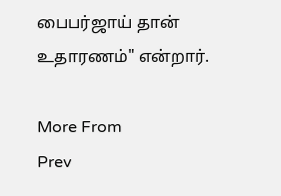பைபர்ஜாய் தான் உதாரணம்" என்றார்.

More From
Prev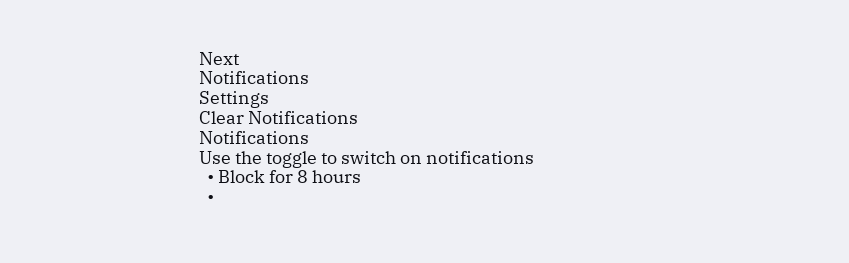Next
Notifications
Settings
Clear Notifications
Notifications
Use the toggle to switch on notifications
  • Block for 8 hours
  •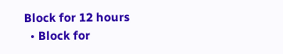Block for 12 hours
  • Block for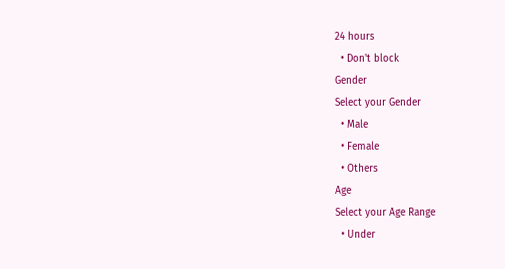24 hours
  • Don't block
Gender
Select your Gender
  • Male
  • Female
  • Others
Age
Select your Age Range
  • Under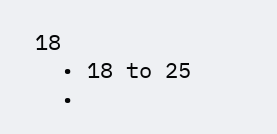18
  • 18 to 25
  •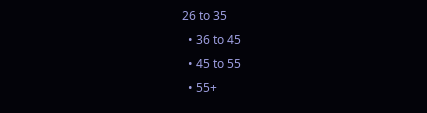26 to 35
  • 36 to 45
  • 45 to 55
  • 55+